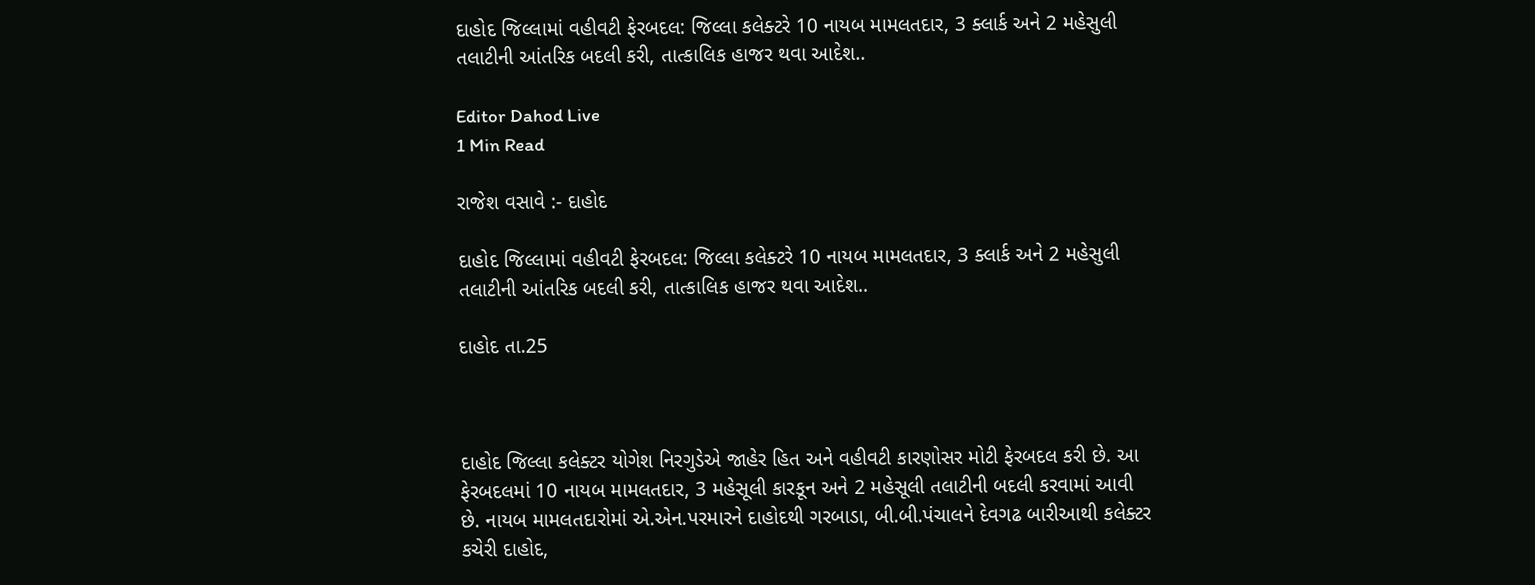દાહોદ જિલ્લામાં વહીવટી ફેરબદલ: જિલ્લા કલેક્ટરે 10 નાયબ મામલતદાર, 3 ક્લાર્ક અને 2 મહેસુલી તલાટીની આંતરિક બદલી કરી, તાત્કાલિક હાજર થવા આદેશ..

Editor Dahod Live
1 Min Read

રાજેશ વસાવે :- દાહોદ

દાહોદ જિલ્લામાં વહીવટી ફેરબદલ: જિલ્લા કલેક્ટરે 10 નાયબ મામલતદાર, 3 ક્લાર્ક અને 2 મહેસુલી તલાટીની આંતરિક બદલી કરી, તાત્કાલિક હાજર થવા આદેશ..

દાહોદ તા.25



દાહોદ જિલ્લા કલેક્ટર યોગેશ નિરગુડેએ જાહેર હિત અને વહીવટી કારણોસર મોટી ફેરબદલ કરી છે. આ ફેરબદલમાં 10 નાયબ મામલતદાર, 3 મહેસૂલી કારકૂન અને 2 મહેસૂલી તલાટીની બદલી કરવામાં આવી છે. નાયબ મામલતદારોમાં એ.એન.પરમારને દાહોદથી ગરબાડા, બી.બી.પંચાલને દેવગઢ બારીઆથી કલેક્ટર કચેરી દાહોદ,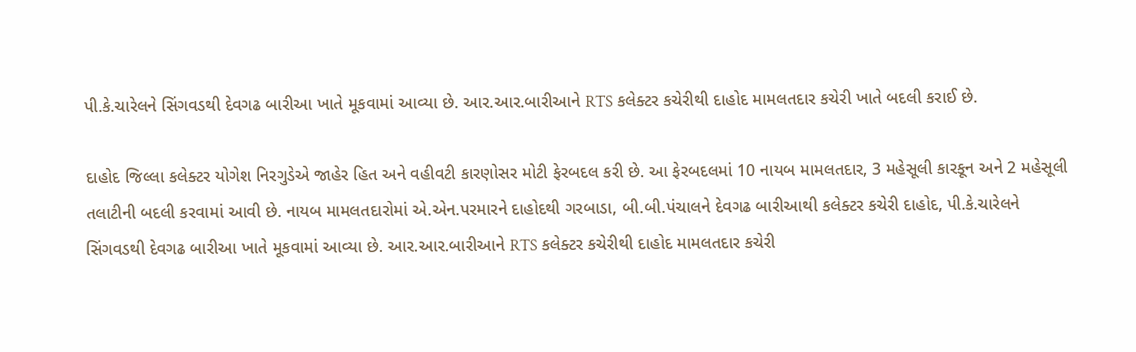પી.કે.ચારેલને સિંગવડથી દેવગઢ બારીઆ ખાતે મૂકવામાં આવ્યા છે. આર.આર.બારીઆને RTS કલેક્ટર કચેરીથી દાહોદ મામલતદાર કચેરી ખાતે બદલી કરાઈ છે.

દાહોદ જિલ્લા કલેક્ટર યોગેશ નિરગુડેએ જાહેર હિત અને વહીવટી કારણોસર મોટી ફેરબદલ કરી છે. આ ફેરબદલમાં 10 નાયબ મામલતદાર, 3 મહેસૂલી કારકૂન અને 2 મહેસૂલી તલાટીની બદલી કરવામાં આવી છે. નાયબ મામલતદારોમાં એ.એન.પરમારને દાહોદથી ગરબાડા, બી.બી.પંચાલને દેવગઢ બારીઆથી કલેક્ટર કચેરી દાહોદ, પી.કે.ચારેલને સિંગવડથી દેવગઢ બારીઆ ખાતે મૂકવામાં આવ્યા છે. આર.આર.બારીઆને RTS કલેક્ટર કચેરીથી દાહોદ મામલતદાર કચેરી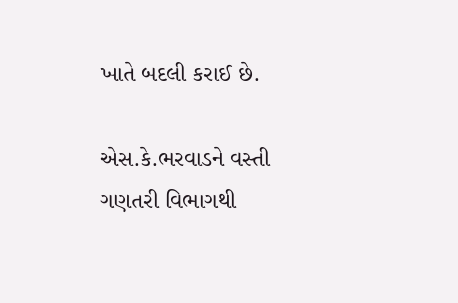ખાતે બદલી કરાઈ છે.

એસ.કે.ભરવાડને વસ્તી ગણતરી વિભાગથી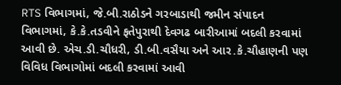RTS વિભાગમાં, જે.બી.રાઠોડને ગરબાડાથી જમીન સંપાદન વિભાગમાં, કે.કે.તડવીને ફતેપુરાથી દેવગઢ બારીઆમાં બદલી કરવામાં આવી છે. એચ.ડી.ચૌધરી, ડી.બી.વસૈયા અને આર.કે.ચૌહાણની પણ વિવિધ વિભાગોમાં બદલી કરવામાં આવી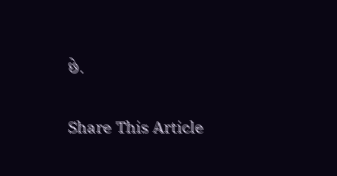છે.

Share This Article